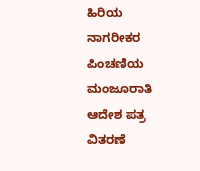ಹಿರಿಯ ನಾಗರೀಕರ ಪಿಂಚಣಿಯ ಮಂಜೂರಾತಿ ಆದೇಶ ಪತ್ರ ವಿತರಣೆ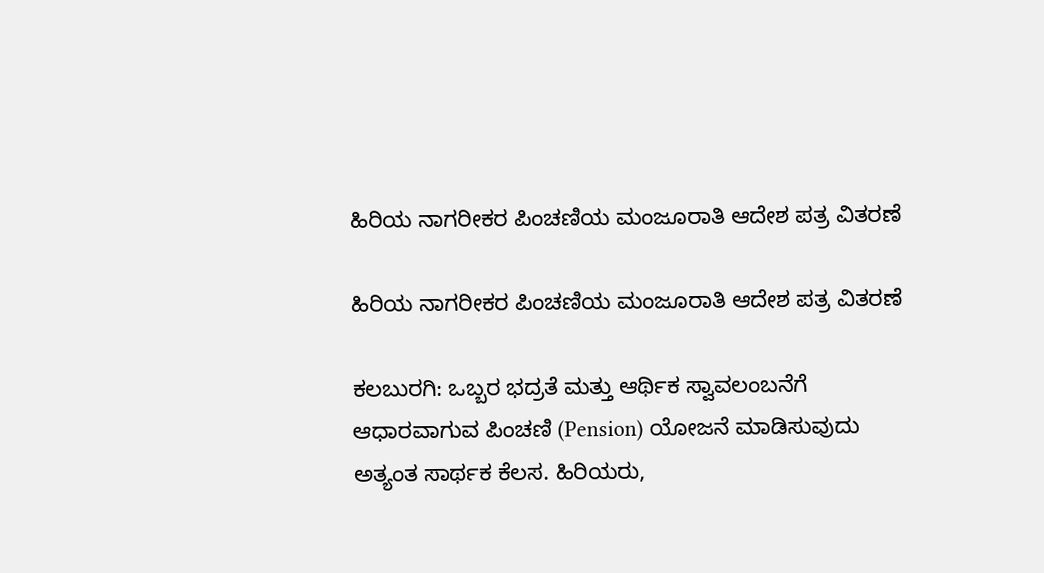ಹಿರಿಯ ನಾಗರೀಕರ ಪಿಂಚಣಿಯ ಮಂಜೂರಾತಿ ಆದೇಶ ಪತ್ರ ವಿತರಣೆ

ಹಿರಿಯ ನಾಗರೀಕರ ಪಿಂಚಣಿಯ ಮಂಜೂರಾತಿ ಆದೇಶ ಪತ್ರ ವಿತರಣೆ

ಕಲಬುರಗಿ: ಒಬ್ಬರ ಭದ್ರತೆ ಮತ್ತು ಆರ್ಥಿಕ ಸ್ವಾವಲಂಬನೆಗೆ ಆಧಾರವಾಗುವ ಪಿಂಚಣಿ (Pension) ಯೋಜನೆ ಮಾಡಿಸುವುದು ಅತ್ಯಂತ ಸಾರ್ಥಕ ಕೆಲಸ. ಹಿರಿಯರು,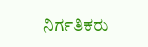ನಿರ್ಗತಿಕರು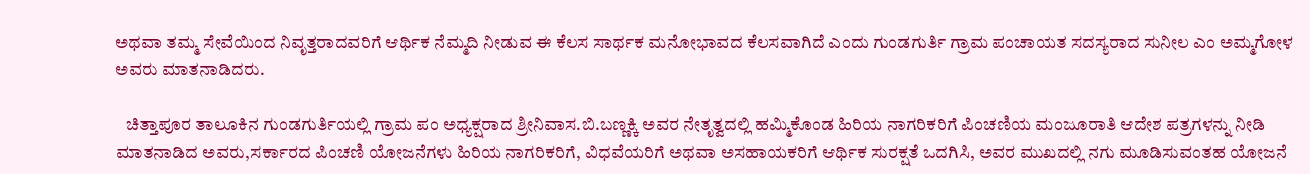ಅಥವಾ ತಮ್ಮ ಸೇವೆಯಿಂದ ನಿವೃತ್ತರಾದವರಿಗೆ ಆರ್ಥಿಕ ನೆಮ್ಮದಿ ನೀಡುವ ಈ ಕೆಲಸ ಸಾರ್ಥಕ ಮನೋಭಾವದ ಕೆಲಸವಾಗಿದೆ ಎಂದು ಗುಂಡಗುರ್ತಿ ಗ್ರಾಮ ಪಂಚಾಯತ ಸದಸ್ಯರಾದ ಸುನೀಲ ಎಂ ಅಮ್ಮಗೋಳ ಅವರು ಮಾತನಾಡಿದರು.

   ಚಿತ್ತಾಪೂರ ತಾಲೂಕಿನ ಗುಂಡಗುರ್ತಿಯಲ್ಲಿ ಗ್ರಾಮ ಪಂ ಅಧ್ಯಕ್ಷರಾದ ಶ್ರೀನಿವಾಸ.ಬಿ.ಬಣ್ಣಕ್ಕಿ ಅವರ ನೇತೃತ್ವದಲ್ಲಿ ಹಮ್ಮಿಕೊಂಡ ಹಿರಿಯ ನಾಗರಿಕರಿಗೆ ಪಿಂಚಣಿಯ ಮಂಜೂರಾತಿ ಆದೇಶ ಪತ್ರಗಳನ್ನು ನೀಡಿ ಮಾತನಾಡಿದ ಅವರು,ಸರ್ಕಾರದ ಪಿಂಚಣಿ ಯೋಜನೆಗಳು ಹಿರಿಯ ನಾಗರಿಕರಿಗೆ, ವಿಧವೆಯರಿಗೆ ಅಥವಾ ಅಸಹಾಯಕರಿಗೆ ಆರ್ಥಿಕ ಸುರಕ್ಷತೆ ಒದಗಿಸಿ, ಅವರ ಮುಖದಲ್ಲಿ ನಗು ಮೂಡಿಸುವಂತಹ ಯೋಜನೆ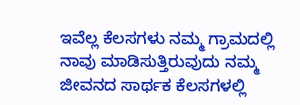ಇವೆಲ್ಲ ಕೆಲಸಗಳು ನಮ್ಮ ಗ್ರಾಮದಲ್ಲಿ ನಾವು ಮಾಡಿಸುತ್ತಿರುವುದು ನಮ್ಮ ಜೀವನದ ಸಾರ್ಥಕ ಕೆಲಸಗಳಲ್ಲಿ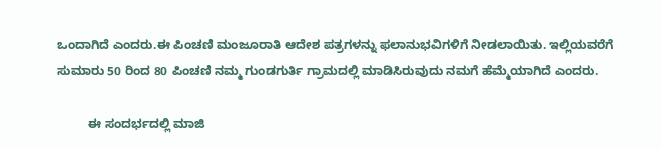ಒಂದಾಗಿದೆ ಎಂದರು.ಈ ಪಿಂಚಣಿ ಮಂಜೂರಾತಿ ಆದೇಶ ಪತ್ರಗಳನ್ನು ಫಲಾನುಭವಿಗಳಿಗೆ ನೀಡಲಾಯಿತು. ಇಲ್ಲಿಯವರೆಗೆ ಸುಮಾರು 50 ರಿಂದ 80 ಪಿಂಚಣಿ ನಮ್ಮ ಗುಂಡಗುರ್ತಿ ಗ್ರಾಮದಲ್ಲಿ ಮಾಡಿಸಿರುವುದು ನಮಗೆ ಹೆಮ್ಮೆಯಾಗಿದೆ ಎಂದರು.

         ಈ ಸಂದರ್ಭದಲ್ಲಿ ಮಾಜಿ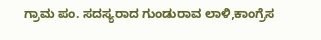ಗ್ರಾಮ ಪಂ. ಸದಸ್ಯರಾದ ಗುಂಡುರಾವ ಲಾಳಿ,ಕಾಂಗ್ರೆಸ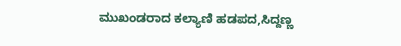ಮುಖಂಡರಾದ ಕಲ್ಯಾಣಿ‌ ಹಡಪದ,ಸಿದ್ದಣ್ಣ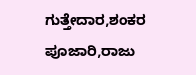ಗುತ್ತೇದಾರ,ಶಂಕರ ಪೂಜಾರಿ,ರಾಜು‌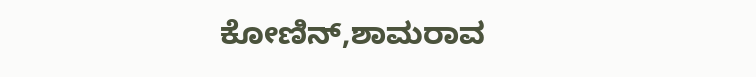ಕೋಣಿನ್,ಶಾಮರಾವ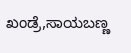ಖಂಡ್ರೆ,ಸಾಯಬಣ್ಣ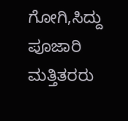ಗೋಗಿ,ಸಿದ್ದು ಪೂಜಾರಿ ಮತ್ತಿತರರು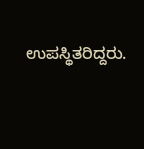ಉಪಸ್ಥಿತರಿದ್ದರು.